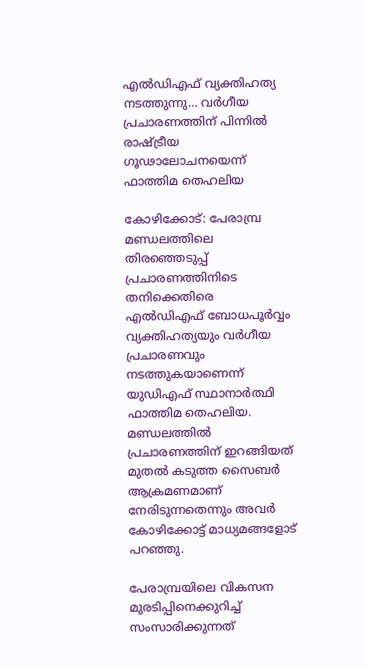എൽഡിഎഫ് വ്യക്തിഹത്യ നടത്തുന്നു… വർഗീയ പ്രചാരണത്തിന് പിന്നിൽ രാഷ്ട്രീയ ഗൂഢാലോചനയെന്ന് ഫാത്തിമ തെഹലിയ

കോഴിക്കോട്: പേരാമ്പ്ര മണ്ഡലത്തിലെ തിരഞ്ഞെടുപ്പ് പ്രചാരണത്തിനിടെ തനിക്കെതിരെ എൽഡിഎഫ് ബോധപൂർവ്വം വ്യക്തിഹത്യയും വർഗീയ പ്രചാരണവും നടത്തുകയാണെന്ന് യുഡിഎഫ് സ്ഥാനാർത്ഥി ഫാത്തിമ തെഹലിയ. മണ്ഡലത്തിൽ പ്രചാരണത്തിന് ഇറങ്ങിയത് മുതൽ കടുത്ത സൈബർ ആക്രമണമാണ് നേരിടുന്നതെന്നും അവർ കോഴിക്കോട്ട് മാധ്യമങ്ങളോട് പറഞ്ഞു.

പേരാമ്പ്രയിലെ വികസന മുരടിപ്പിനെക്കുറിച്ച് സംസാരിക്കുന്നത്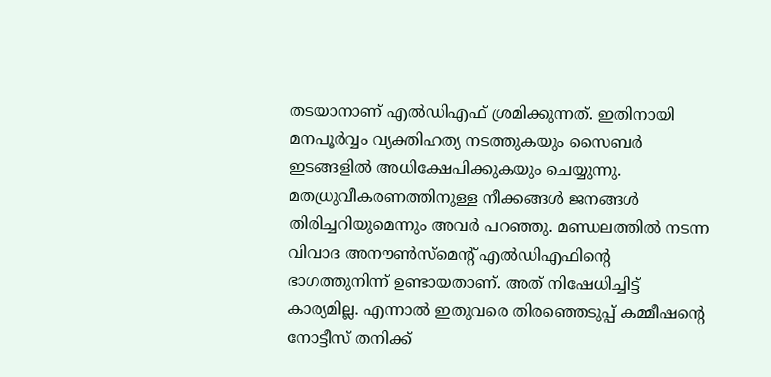തടയാനാണ് എൽഡിഎഫ് ശ്രമിക്കുന്നത്. ഇതിനായി മനപൂർവ്വം വ്യക്തിഹത്യ നടത്തുകയും സൈബർ ഇടങ്ങളിൽ അധിക്ഷേപിക്കുകയും ചെയ്യുന്നു. മതധ്രുവീകരണത്തിനുള്ള നീക്കങ്ങൾ ജനങ്ങൾ തിരിച്ചറിയുമെന്നും അവർ പറഞ്ഞു. മണ്ഡലത്തിൽ നടന്ന വിവാദ അനൗൺസ്‌മെന്റ് എൽഡിഎഫിന്റെ ഭാഗത്തുനിന്ന് ഉണ്ടായതാണ്. അത് നിഷേധിച്ചിട്ട് കാര്യമില്ല. എന്നാൽ ഇതുവരെ തിരഞ്ഞെടുപ്പ് കമ്മീഷന്റെ നോട്ടീസ് തനിക്ക്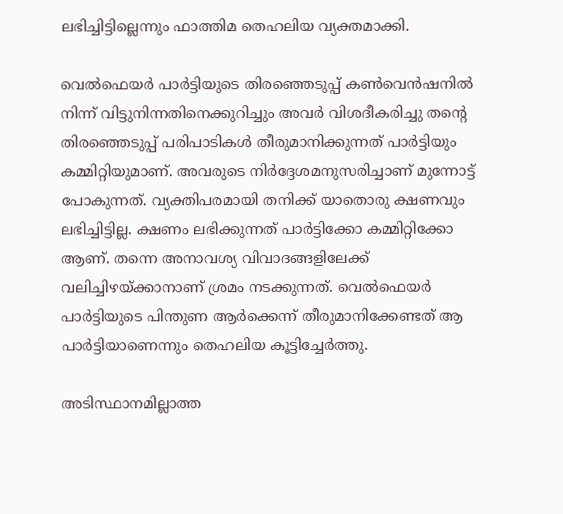ലഭിച്ചിട്ടില്ലെന്നും ഫാത്തിമ തെഹലിയ വ്യക്തമാക്കി.

വെൽഫെയർ പാർട്ടിയുടെ തിരഞ്ഞെടുപ്പ് കൺവെൻഷനിൽ നിന്ന് വിട്ടുനിന്നതിനെക്കുറിച്ചും അവർ വിശദീകരിച്ചു തന്റെ തിരഞ്ഞെടുപ്പ് പരിപാടികൾ തീരുമാനിക്കുന്നത് പാർട്ടിയും കമ്മിറ്റിയുമാണ്. അവരുടെ നിർദ്ദേശമനുസരിച്ചാണ് മുന്നോട്ട് പോകുന്നത്. വ്യക്തിപരമായി തനിക്ക് യാതൊരു ക്ഷണവും ലഭിച്ചിട്ടില്ല. ക്ഷണം ലഭിക്കുന്നത് പാർട്ടിക്കോ കമ്മിറ്റിക്കോ ആണ്. തന്നെ അനാവശ്യ വിവാദങ്ങളിലേക്ക് വലിച്ചിഴയ്ക്കാനാണ് ശ്രമം നടക്കുന്നത്. വെൽഫെയർ പാർട്ടിയുടെ പിന്തുണ ആർക്കെന്ന് തീരുമാനിക്കേണ്ടത് ആ പാർട്ടിയാണെന്നും തെഹലിയ കൂട്ടിച്ചേർത്തു.

അടിസ്ഥാനമില്ലാത്ത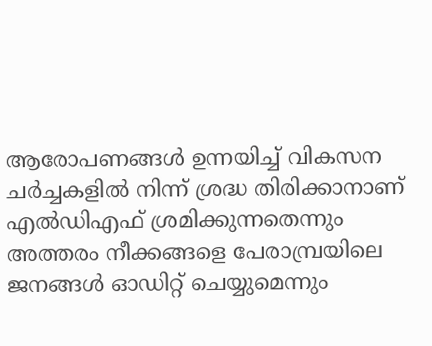ആരോപണങ്ങൾ ഉന്നയിച്ച് വികസന ചർച്ചകളിൽ നിന്ന് ശ്രദ്ധ തിരിക്കാനാണ് എൽഡിഎഫ് ശ്രമിക്കുന്നതെന്നും അത്തരം നീക്കങ്ങളെ പേരാമ്പ്രയിലെ ജനങ്ങൾ ഓഡിറ്റ് ചെയ്യുമെന്നും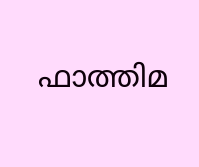ഫാത്തിമ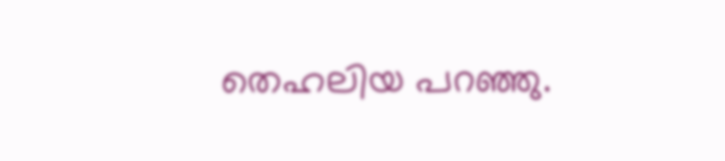തെഹലിയ പറഞ്ഞു.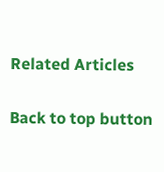Related Articles

Back to top button